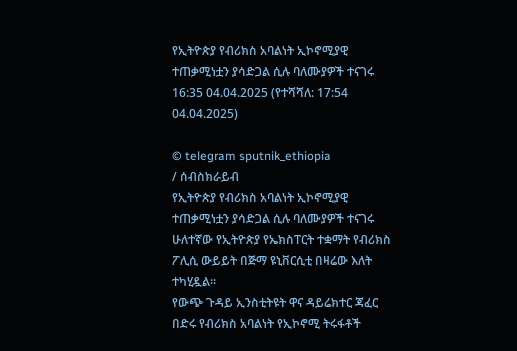የኢትዮጵያ የብሪክስ አባልነት ኢኮኖሚያዊ ተጠቃሚነቷን ያሳድጋል ሲሉ ባለሙያዎች ተናገሩ
16:35 04.04.2025 (የተሻሻለ: 17:54 04.04.2025)

© telegram sputnik_ethiopia
/ ሰብስክራይብ
የኢትዮጵያ የብሪክስ አባልነት ኢኮኖሚያዊ ተጠቃሚነቷን ያሳድጋል ሲሉ ባለሙያዎች ተናገሩ
ሁለተኛው የኢትዮጵያ የኤክስፐርት ተቋማት የብሪክስ ፖሊሲ ውይይት በጅማ ዩኒቨርሲቲ በዛሬው እለት ተካሂዷል።
የውጭ ጉዳይ ኢንስቲትዩት ዋና ዳይሬክተር ጃፈር በድሩ የብሪክስ አባልነት የኢኮኖሚ ትሩፋቶች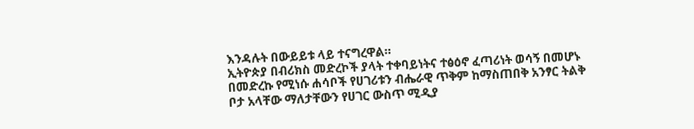እንዳሉት በውይይቱ ላይ ተናግረዋል።
ኢትዮጵያ በብሪክስ መድረኮች ያላት ተቀባይነትና ተፅዕኖ ፈጣሪነት ወሳኝ በመሆኑ በመድረኩ የሚነሱ ሐሳቦች የሀገሪቱን ብሔራዊ ጥቅም ከማስጠበቅ አንፃር ትልቅ ቦታ አላቸው ማለታቸውን የሀገር ውስጥ ሚዲያ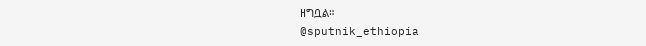ዘግቧል።
@sputnik_ethiopia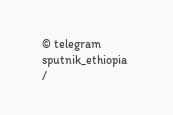© telegram sputnik_ethiopia
/